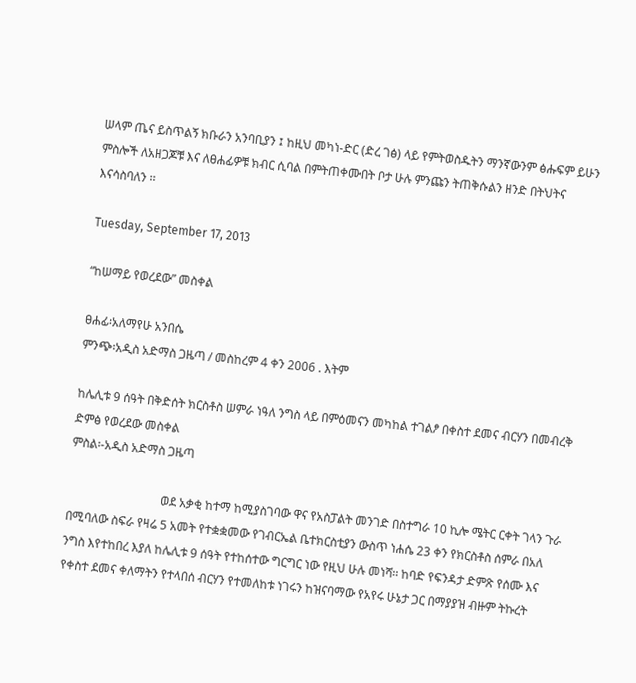ሠላም ጤና ይስጥልኝ ክቡራን አንባቢያን ፤ ከዚህ መካነ-ድር (ድረ ገፅ) ላይ የምትወስዱትን ማንኛውንም ፅሑፍም ይሁን ምስሎች ለአዘጋጆቹ እና ለፀሐፊዎቹ ክብር ሲባል በምትጠቀሙበት ቦታ ሁሉ ምንጩን ትጠቅሱልን ዘንድ በትህትና እናሳስባለን ፡፡

Tuesday, September 17, 2013

“ከሠማይ የወረደው” መስቀል

ፀሐፊ፡አለማየሁ አንበሴ
ምንጭ፡አዲስ አድማስ ጋዜጣ / መስከረም 4 ቀን 2006 . እትም

ከሌሊቱ 9 ሰዓት በቅድሰት ክርስቶስ ሠምራ ነዓለ ንግስ ላይ በምዕመናን መካከል ተገልፆ በቀስተ ደመና ብርሃን በመብረቅ ድምፅ የወረደው መስቀል
ምስል፡-አዲስ አድማስ ጋዜጣ

                               ወደ አቃቂ ከተማ ከሚያስገባው ዋና የአስፓልት መንገድ በስተግራ 10 ኪሎ ሜትር ርቀት ገላን ጉራ በሚባለው ስፍራ የዛሬ 5 አመት የተቋቋመው የገብርኤል ቤተክርስቲያን ውስጥ ነሐሴ 23 ቀን የክርስቶስ ሰምራ በአለ ንግስ እየተከበረ እያለ ከሌሊቱ 9 ሰዓት የተከሰተው ግርግር ነው የዚህ ሁሉ መነሻ፡፡ ከባድ የፍንዳታ ድምጽ የሰሙ እና የቀስተ ደመና ቀለማትን የተላበሰ ብርሃን የተመለከቱ ነገሩን ከዝናባማው የአየሩ ሁኔታ ጋር በማያያዝ ብዙም ትኩረት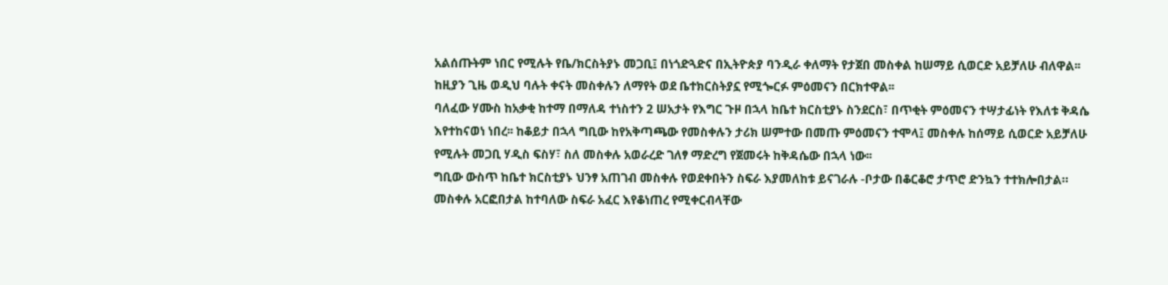አልሰጡትም ነበር የሚሉት የቤ/ክርስትያኑ መጋቢ፤ በነጎድጓድና በኢትዮጵያ ባንዲራ ቀለማት የታጀበ መስቀል ከሠማይ ሲወርድ አይቻለሁ ብለዋል፡፡ ከዚያን ጊዜ ወዲህ ባሉት ቀናት መስቀሉን ለማየት ወደ ቤተክርስትያኗ የሚጐርፉ ምዕመናን በርክተዋል፡፡
ባለፈው ሃሙስ ከአቃቂ ከተማ በማለዳ ተነስተን 2 ሠአታት የእግር ጉዞ በኋላ ከቤተ ክርስቲያኑ ስንደርስ፣ በጥቂት ምዕመናን ተሣታፊነት የእለቱ ቅዳሴ እየተከናወነ ነበረ፡፡ ከቆይታ በኋላ ግቢው ከየአቅጣጫው የመስቀሉን ታሪክ ሠምተው በመጡ ምዕመናን ተሞላ፤ መስቀሉ ከሰማይ ሲወርድ አይቻለሁ የሚሉት መጋቢ ሃዲስ ፍስሃ፣ ስለ መስቀሉ አወራረድ ገለፃ ማድረግ የጀመሩት ከቅዳሴው በኋላ ነው፡፡
ግቢው ውስጥ ከቤተ ክርስቲያኑ ህንፃ አጠገብ መስቀሉ የወደቀበትን ስፍራ እያመለከቱ ይናገራሉ -ቦታው በቆርቆሮ ታጥሮ ድንኳን ተተክሎበታል። መስቀሉ አርፎበታል ከተባለው ስፍራ አፈር እየቆነጠረ የሚቀርብላቸው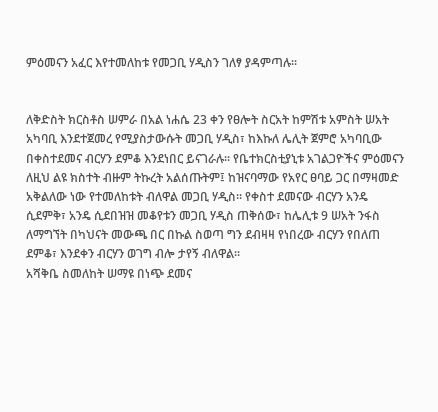ምዕመናን አፈር እየተመለከቱ የመጋቢ ሃዲስን ገለፃ ያዳምጣሉ፡፡


ለቅድስት ክርስቶስ ሠምራ በአል ነሐሴ 23 ቀን የፀሎት ስርአት ከምሽቱ አምስት ሠአት አካባቢ እንደተጀመረ የሚያስታውሱት መጋቢ ሃዲስ፣ ከእኩለ ሌሊት ጀምሮ አካባቢው በቀስተደመና ብርሃን ደምቆ እንደነበር ይናገራሉ፡፡ የቤተክርስቲያኒቱ አገልጋዮችና ምዕመናን ለዚህ ልዩ ክስተት ብዙም ትኩረት አልሰጡትም፤ ከዝናባማው የአየር ፀባይ ጋር በማዛመድ አቅልለው ነው የተመለከቱት ብለዋል መጋቢ ሃዲስ፡፡ የቀስተ ደመናው ብርሃን አንዴ ሲደምቅ፣ አንዴ ሲደበዝዝ መቆየቱን መጋቢ ሃዲስ ጠቅሰው፣ ከሌሊቱ 9 ሠአት ንፋስ ለማግኘት በካህናት መውጫ በር በኩል ስወጣ ግን ደብዛዛ የነበረው ብርሃን የበለጠ ደምቆ፣ እንደቀን ብርሃን ወገግ ብሎ ታየኝ ብለዋል፡፡
አሻቅቤ ስመለከት ሠማዩ በነጭ ደመና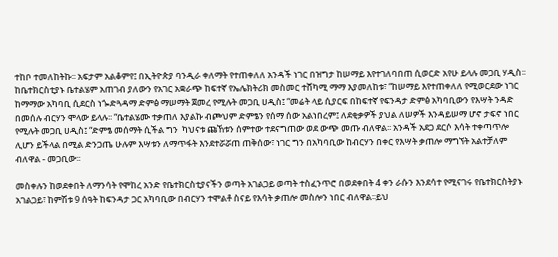ተከቦ ተመለከትኩ፡፡ አፍታም አልቆምየ፤ በኢትዮጵያ ባንዲራ ቀለማት የተጠቀለለ አንዳች ነገር በዝግታ ከሠማይ እየተገለባበጠ ሲወርድ አየሁ ይላሉ መጋቢ ሃዲስ፡፡
ከቤተክርስቲያኑ ቤተልሄም አጠገብ ያለውን የአገር አቋራጭ ከፍተኛ የኤሌክትሪክ መስመር ተሸካሚ ማማ እያመለከቱ፣ “ከሠማይ እየተጠቀለለ የሚወርደው ነገር ከማማው አካባቢ ሲደርስ ነጐድጓዳማ ድምፅ ማሠማት ጀመረ የሚሉት መጋቢ ሀዲስ፤ “መሬት ላይ ሲያርፍ በከፍተኛ የፍንዳታ ድምፅ አካባቢውን የእሣት ንዳድ በመሰሉ ብርሃን ሞላው ይላሉ፡፡ “ቤተልሄሙ ተቃጠለ እያልኩ ብጮህም ድምፄን የሰማ ሰው አልነበረም፤ ለደቂቃዎች ያህል ለሠዎች እንዳይሠማ ሆኖ ታፍኖ ነበር የሚሉት መጋቢ ሀዲስ፤ “ድምፄ መሰማት ሲችል ግን  ካህናቱ ጩኸቱን ሰምተው ተደናግጠው ወደ ውጭ መጡ ብለዋል፡፡ አንዳች አደጋ ደርሶ እሳት ተቀጣጥሎ ሊሆን ይችላል በሚል ድንጋጤ ሁሉም እሣቱን ለማጥፋት እንደተሯሯጠ ጠቅሰው፣ ነገር ግን በአካባቢው ከብርሃን በቀር የእሣት ቃጠሎ ማግኘት አልተቻለም ብለዋል - መጋቢው፡፡

መስቀሉን ከወደቀበት ለማንሳት የሞከረ አንድ የቤተክርስቲያናችን ወጣት አገልጋይ ወጣት ተስፈንጥሮ በወደቀበት 4 ቀን ራሱን እንደሳተ የሚናገሩ የቤተክርስትያኑ አገልጋይ፣ ከምሽቱ 9 ሰዓት ከፍንዳታ ጋር አካባቢው በብርሃን ተሞልቶ ስናይ የእሳት ቃጠሎ መስሎን ነበር ብለዋል፡፡ይህ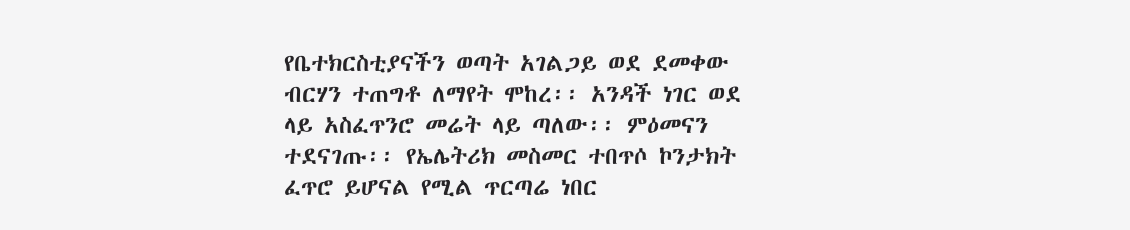የቤተክርስቲያናችን ወጣት አገልጋይ ወደ ደመቀው ብርሃን ተጠግቶ ለማየት ሞከረ፡፡ አንዳች ነገር ወደ ላይ አስፈጥንሮ መሬት ላይ ጣለው፡፡ ምዕመናን ተደናገጡ፡፡ የኤሌትሪክ መስመር ተበጥሶ ኮንታክት ፈጥሮ ይሆናል የሚል ጥርጣሬ ነበር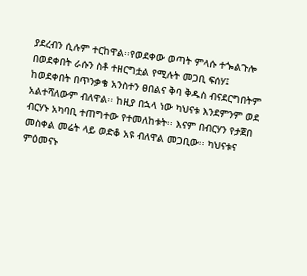ያደረብን ሲሉም ተርከዋል፡፡የወደቀው ወጣት ምላሱ ተጐልጉሎ በወደቀበት ራሱን ስቶ ተዘርግቷል የሚሉት መጋቢ ፍሰሃ፤ ከወደቀበት በጥንቃቄ አንስተን ፀበልና ቅባ ቅዱስ ብናደርግበትም አልተሻለውም ብለዋል፡፡ ከዚያ በኋላ ነው ካህናቱ እንደምንም ወደ ብርሃኑ አካባቢ ተጠግተው የተመለከቱት፡፡ እናም በብርሃን የታጀበ መስቀል መሬት ላይ ወድቆ አዩ ብለዋል መጋቢው፡፡ ካህናቱና ምዕመናኑ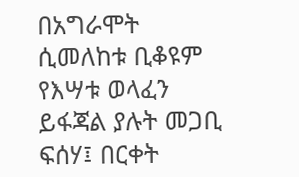በአግራሞት ሲመለከቱ ቢቆዩም የእሣቱ ወላፈን ይፋጃል ያሉት መጋቢ ፍሰሃ፤ በርቀት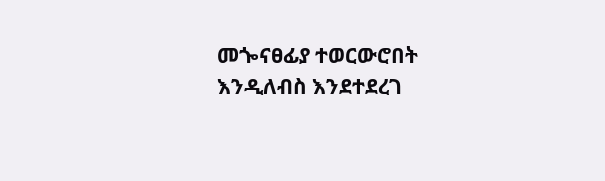መጐናፀፊያ ተወርውሮበት እንዲለብስ እንደተደረገ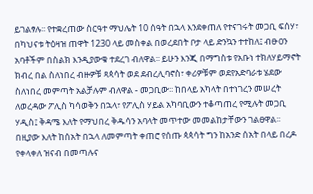ይገልፃሉ፡፡ የተቋረጠው ስርዓተ ማህሌት 10 ሰዓት በኋላ እንደቀጠለ የተናገሩት መጋቢ ፍሰሃ፣ በካህናቱ ትዕዛዝ ጠዋት 1230 ላይ መስቀል በወረደበት ቦታ ላይ ድንኳን ተተከለ፤ ብፁዐን አባቶችም በስልክ እንዲያውቁ ተደረገ ብለዋል፡፡ ይሁን እንጂ በማግስቱ የአቡነ ተክለሃይማኖት ክብረ በል ስለነበረ ብዙዎቹ ጻጳሳት ወደ ደብረሊባኖስ፣ ቀሪዎቹም ወደየአድባራቱ ሄደው ስለነበረ መምጣት አልቻሉም ብለዋል - መጋቢው፡፡ ከበላይ አካላት በተነገረን መሠረት ለወረዳው ፖሊስ ካሳወቅን በኋላ፣ የፖሊስ ሃይል አካባቢውን ተቆጣጠረ የሚሉት መጋቢ ሃዲስ፤ ቅዳሜ እለት የማህበረ ቅዱሳን አባላት መጥተው መመልከታቸውን ገልፀዋል፡፡ በዚያው እለት ከሰአት በኋላ ለመምጣት ቀጠሮ የሰጡ ጳጳሳት ግን ከአንድ ሰአት በላይ በረዶ የቀላቀለ ዝናብ በመጣሉና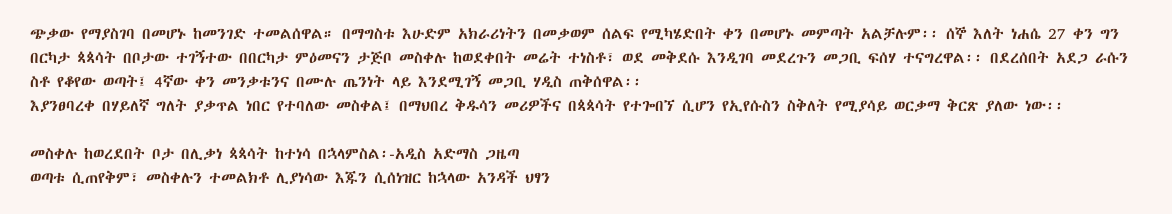ጭቃው የማያስገባ በመሆኑ ከመንገድ ተመልሰዋል። በማግስቱ እሁድም አክራሪነትን በመቃወም ሰልፍ የሚካሄድበት ቀን በመሆኑ መምጣት አልቻሉም፡፡ ሰኞ እለት ነሐሴ 27 ቀን ግን በርካታ ጳጳሳት በቦታው ተገኝተው በበርካታ ምዕመናን ታጅቦ መስቀሉ ከወደቀበት መሬት ተነስቶ፣ ወደ መቅደሱ እንዲገባ መደረጉን መጋቢ ፍሰሃ ተናግረዋል፡፡ በደረሰበት አደጋ ራሱን ስቶ የቆየው ወጣት፤ 4ኛው ቀን መንቃቱንና በሙሉ ጤንነት ላይ እንደሚገኝ መጋቢ ሃዲስ ጠቅሰዋል፡፡
እያንፀባረቀ በሃይለኛ ግለት ያቃጥል ነበር የተባለው መስቀል፤ በማህበረ ቅዱሳን መሪዎችና በጳጳሳት የተጐበኘ ሲሆን የኢየሱስን ስቅለት የሚያሳይ ወርቃማ ቅርጽ ያለው ነው፡፡

መስቀሉ ከወረደበት ቦታ በሊቃነ ጳጳሳት ከተነሳ በኋላምስል፡-አዲስ አድማስ ጋዜጣ
ወጣቱ ሲጠየቅም፣ መስቀሉን ተመልክቶ ሊያነሳው እጁን ሲሰነዝር ከኋላው አንዳች ህፃን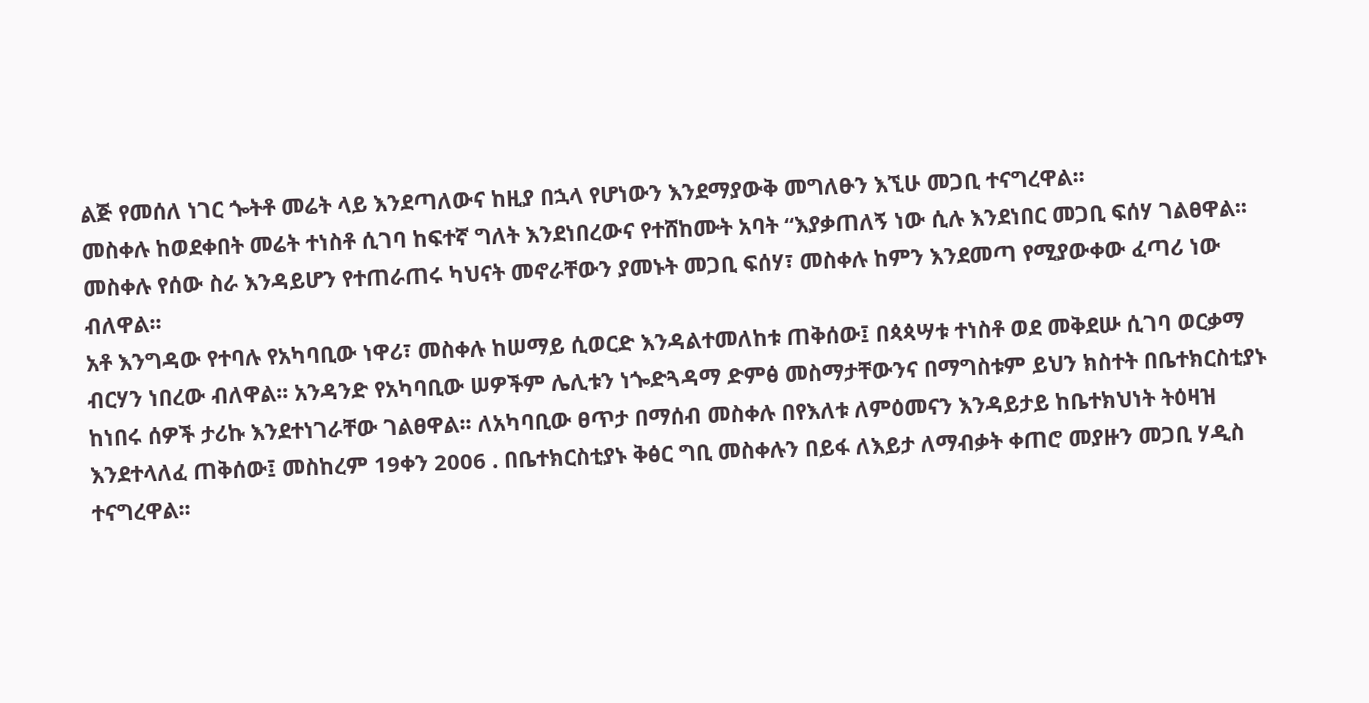ልጅ የመሰለ ነገር ጐትቶ መሬት ላይ እንደጣለውና ከዚያ በኋላ የሆነውን እንደማያውቅ መግለፁን እኚሁ መጋቢ ተናግረዋል፡፡
መስቀሉ ከወደቀበት መሬት ተነስቶ ሲገባ ከፍተኛ ግለት እንደነበረውና የተሸከሙት አባት “እያቃጠለኝ ነው ሲሉ እንደነበር መጋቢ ፍሰሃ ገልፀዋል፡፡ መስቀሉ የሰው ስራ እንዳይሆን የተጠራጠሩ ካህናት መኖራቸውን ያመኑት መጋቢ ፍሰሃ፣ መስቀሉ ከምን እንደመጣ የሚያውቀው ፈጣሪ ነው ብለዋል፡፡
አቶ እንግዳው የተባሉ የአካባቢው ነዋሪ፣ መስቀሉ ከሠማይ ሲወርድ እንዳልተመለከቱ ጠቅሰው፤ በጳጳሣቱ ተነስቶ ወደ መቅደሡ ሲገባ ወርቃማ ብርሃን ነበረው ብለዋል፡፡ አንዳንድ የአካባቢው ሠዎችም ሌሊቱን ነጐድጓዳማ ድምፅ መስማታቸውንና በማግስቱም ይህን ክስተት በቤተክርስቲያኑ ከነበሩ ሰዎች ታሪኩ እንደተነገራቸው ገልፀዋል፡፡ ለአካባቢው ፀጥታ በማሰብ መስቀሉ በየእለቱ ለምዕመናን እንዳይታይ ከቤተክህነት ትዕዛዝ እንደተላለፈ ጠቅሰው፤ መስከረም 19ቀን 2006 . በቤተክርስቲያኑ ቅፅር ግቢ መስቀሉን በይፋ ለእይታ ለማብቃት ቀጠሮ መያዙን መጋቢ ሃዲስ ተናግረዋል፡፡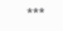***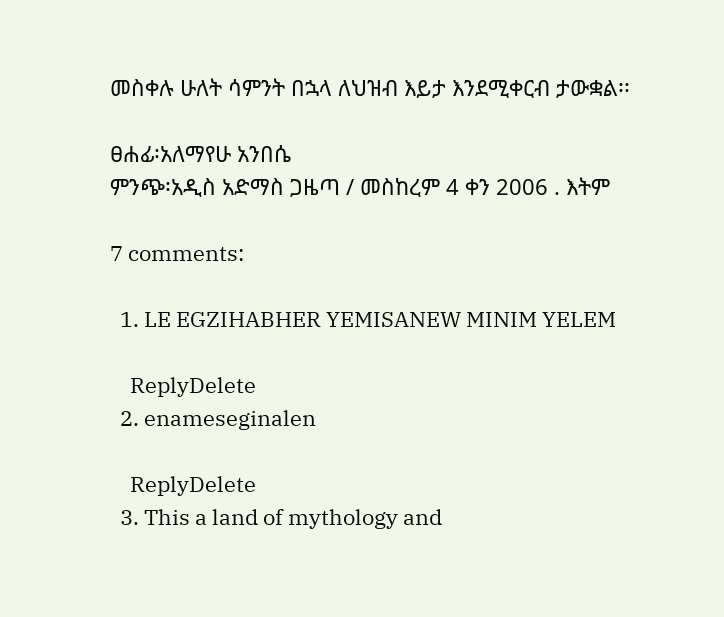መስቀሉ ሁለት ሳምንት በኋላ ለህዝብ እይታ እንደሚቀርብ ታውቋል፡፡

ፀሐፊ፡አለማየሁ አንበሴ
ምንጭ፡አዲስ አድማስ ጋዜጣ / መስከረም 4 ቀን 2006 . እትም

7 comments:

  1. LE EGZIHABHER YEMISANEW MINIM YELEM

    ReplyDelete
  2. enameseginalen

    ReplyDelete
  3. This a land of mythology and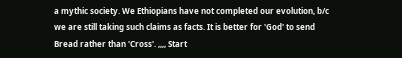a mythic society. We Ethiopians have not completed our evolution, b/c we are still taking such claims as facts. It is better for 'God' to send Bread rather than 'Cross'. ,,,, Start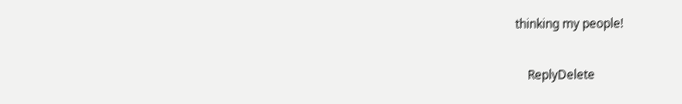thinking my people!

    ReplyDelete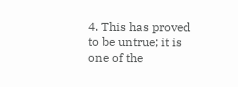4. This has proved to be untrue; it is one of the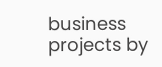business projects by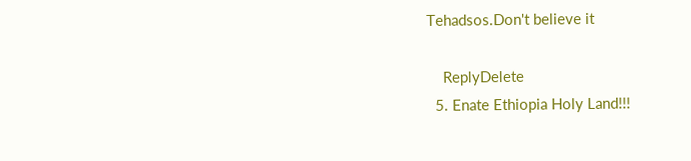Tehadsos.Don't believe it

    ReplyDelete
  5. Enate Ethiopia Holy Land!!!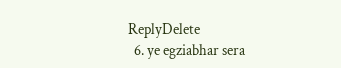ReplyDelete
  6. ye egziabhar sera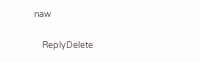naw

    ReplyDelete